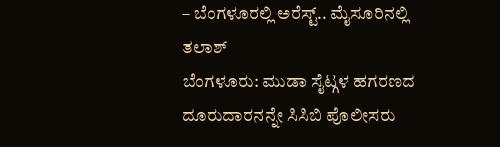– ಬೆಂಗಳೂರಲ್ಲಿ ಅರೆಸ್ಟ್.. ಮೈಸೂರಿನಲ್ಲಿ ತಲಾಶ್
ಬೆಂಗಳೂರು: ಮುಡಾ ಸೈಟ್ಗಳ ಹಗರಣದ ದೂರುದಾರನನ್ನೇ ಸಿಸಿಬಿ ಪೊಲೀಸರು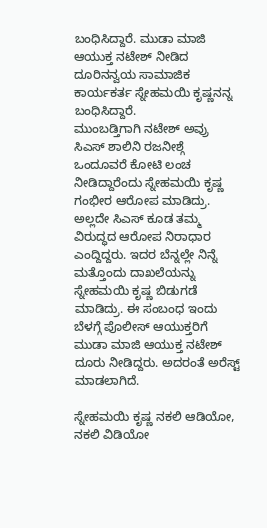ಬಂಧಿಸಿದ್ದಾರೆ. ಮುಡಾ ಮಾಜಿ ಆಯುಕ್ತ ನಟೇಶ್ ನೀಡಿದ ದೂರಿನನ್ವಯ ಸಾಮಾಜಿಕ ಕಾರ್ಯಕರ್ತ ಸ್ನೇಹಮಯಿ ಕೃಷ್ಣನನ್ನ ಬಂಧಿಸಿದ್ದಾರೆ.
ಮುಂಬಡ್ತಿಗಾಗಿ ನಟೇಶ್ ಅವ್ರು ಸಿಎಸ್ ಶಾಲಿನಿ ರಜನೀಶ್ಗೆ ಒಂದೂವರೆ ಕೋಟಿ ಲಂಚ ನೀಡಿದ್ದಾರೆಂದು ಸ್ನೇಹಮಯಿ ಕೃಷ್ಣ ಗಂಭೀರ ಆರೋಪ ಮಾಡಿದ್ರು. ಅಲ್ಲದೇ ಸಿಎಸ್ ಕೂಡ ತಮ್ಮ ವಿರುದ್ಧದ ಆರೋಪ ನಿರಾಧಾರ ಎಂದ್ದಿದ್ದರು. ಇದರ ಬೆನ್ನಲ್ಲೇ ನಿನ್ನೆ ಮತ್ತೊಂದು ದಾಖಲೆಯನ್ನು ಸ್ನೇಹಮಯಿ ಕೃಷ್ಣ ಬಿಡುಗಡೆ ಮಾಡಿದ್ರು. ಈ ಸಂಬಂಧ ಇಂದು ಬೆಳಗ್ಗೆ ಪೊಲೀಸ್ ಆಯುಕ್ತರಿಗೆ ಮುಡಾ ಮಾಜಿ ಆಯುಕ್ತ ನಟೇಶ್ ದೂರು ನೀಡಿದ್ದರು. ಅದರಂತೆ ಅರೆಸ್ಟ್ ಮಾಡಲಾಗಿದೆ.

ಸ್ನೇಹಮಯಿ ಕೃಷ್ಣ ನಕಲಿ ಆಡಿಯೋ, ನಕಲಿ ವಿಡಿಯೋ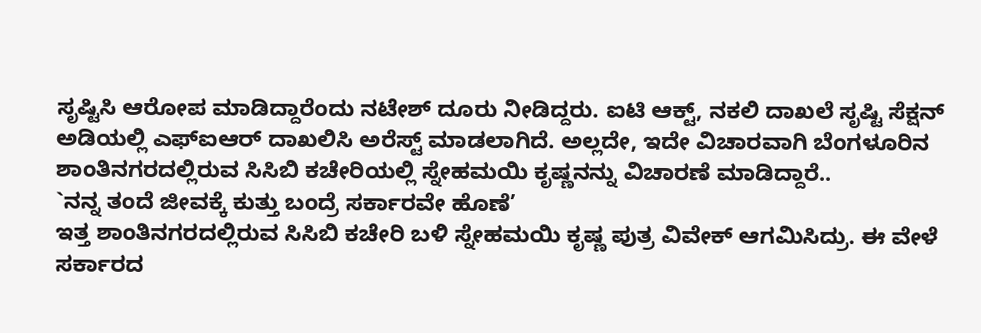ಸೃಷ್ಟಿಸಿ ಆರೋಪ ಮಾಡಿದ್ದಾರೆಂದು ನಟೇಶ್ ದೂರು ನೀಡಿದ್ದರು. ಐಟಿ ಆಕ್ಟ್, ನಕಲಿ ದಾಖಲೆ ಸೃಷ್ಟಿ ಸೆಕ್ಷನ್ ಅಡಿಯಲ್ಲಿ ಎಫ್ಐಆರ್ ದಾಖಲಿಸಿ ಅರೆಸ್ಟ್ ಮಾಡಲಾಗಿದೆ. ಅಲ್ಲದೇ, ಇದೇ ವಿಚಾರವಾಗಿ ಬೆಂಗಳೂರಿನ ಶಾಂತಿನಗರದಲ್ಲಿರುವ ಸಿಸಿಬಿ ಕಚೇರಿಯಲ್ಲಿ ಸ್ನೇಹಮಯಿ ಕೃಷ್ಣನನ್ನು ವಿಚಾರಣೆ ಮಾಡಿದ್ದಾರೆ..
`ನನ್ನ ತಂದೆ ಜೀವಕ್ಕೆ ಕುತ್ತು ಬಂದ್ರೆ ಸರ್ಕಾರವೇ ಹೊಣೆ’
ಇತ್ತ ಶಾಂತಿನಗರದಲ್ಲಿರುವ ಸಿಸಿಬಿ ಕಚೇರಿ ಬಳಿ ಸ್ನೇಹಮಯಿ ಕೃಷ್ಣ ಪುತ್ರ ವಿವೇಕ್ ಆಗಮಿಸಿದ್ರು. ಈ ವೇಳೆ ಸರ್ಕಾರದ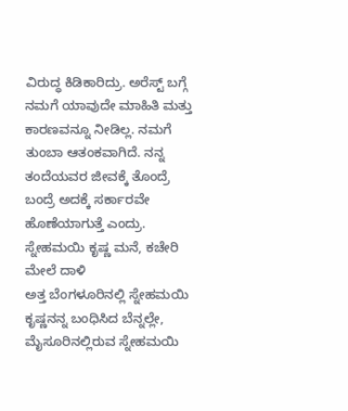ವಿರುದ್ಧ ಕಿಡಿಕಾರಿದ್ರು. ಅರೆಸ್ಟ್ ಬಗ್ಗೆ ನಮಗೆ ಯಾವುದೇ ಮಾಹಿತಿ ಮತ್ತು ಕಾರಣವನ್ನೂ ನೀಡಿಲ್ಲ. ನಮಗೆ ತುಂಬಾ ಆತಂಕವಾಗಿದೆ. ನನ್ನ ತಂದೆಯವರ ಜೀವಕ್ಕೆ ತೊಂದ್ರೆ ಬಂದ್ರೆ ಅದಕ್ಕೆ ಸರ್ಕಾರವೇ ಹೊಣೆಯಾಗುತ್ತೆ ಎಂದ್ರು.
ಸ್ನೇಹಮಯಿ ಕೃಷ್ಣ ಮನೆ, ಕಚೇರಿ ಮೇಲೆ ದಾಳಿ
ಅತ್ತ ಬೆಂಗಳೂರಿನಲ್ಲಿ ಸ್ನೇಹಮಯಿ ಕೃಷ್ಣನನ್ನ ಬಂಧಿಸಿದ ಬೆನ್ನಲ್ಲೇ, ಮೈಸೂರಿನಲ್ಲಿರುವ ಸ್ನೇಹಮಯಿ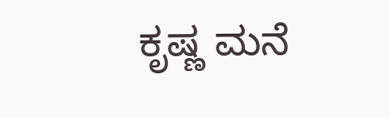ಕೃಷ್ಣ ಮನೆ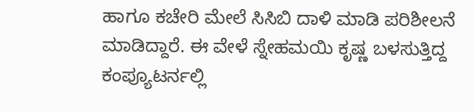ಹಾಗೂ ಕಚೇರಿ ಮೇಲೆ ಸಿಸಿಬಿ ದಾಳಿ ಮಾಡಿ ಪರಿಶೀಲನೆ ಮಾಡಿದ್ದಾರೆ. ಈ ವೇಳೆ ಸ್ನೇಹಮಯಿ ಕೃಷ್ಣ ಬಳಸುತ್ತಿದ್ದ ಕಂಪ್ಯೂಟರ್ನಲ್ಲಿ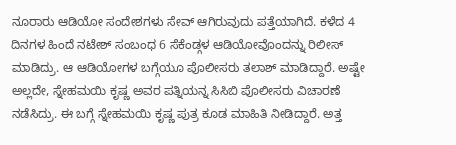ನೂರಾರು ಆಡಿಯೋ ಸಂದೇಶಗಳು ಸೇವ್ ಆಗಿರುವುದು ಪತ್ತೆಯಾಗಿದೆ. ಕಳೆದ 4 ದಿನಗಳ ಹಿಂದೆ ನಟೇಶ್ ಸಂಬಂಧ 6 ಸೆಕೆಂಡ್ಗಳ ಆಡಿಯೋವೊಂದನ್ನು ರಿಲೀಸ್ ಮಾಡಿದ್ರು. ಆ ಆಡಿಯೋಗಳ ಬಗ್ಗೆಯೂ ಪೊಲೀಸರು ತಲಾಶ್ ಮಾಡಿದ್ದಾರೆ. ಅಷ್ಟೇ ಅಲ್ಲದೇ, ಸ್ನೇಹಮಯಿ ಕೃಷ್ಣ ಅವರ ಪತ್ನಿಯನ್ನ ಸಿಸಿಬಿ ಪೊಲೀಸರು ವಿಚಾರಣೆ ನಡೆಸಿದ್ರು. ಈ ಬಗ್ಗೆ ಸ್ನೇಹಮಯಿ ಕೃಷ್ಣ ಪುತ್ರ ಕೂಡ ಮಾಹಿತಿ ನೀಡಿದ್ದಾರೆ. ಅತ್ತ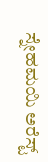ಸ್ನೇಹಮಯಿ ಅರೆಸ್ಟ್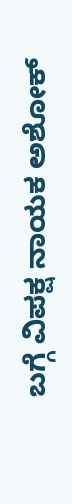ಬಗ್ಗೆ ವಿಪಕ್ಷ ನಾಯಕ ಅಶೋಕ್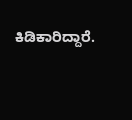ಕಿಡಿಕಾರಿದ್ದಾರೆ.